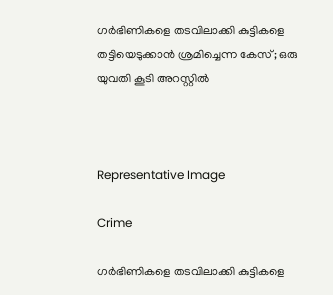ഗർഭിണികളെ തടവിലാക്കി കുട്ടികളെ തട്ടിയെടുക്കാൻ ശ്രമിച്ചെന്ന കേസ്; ഒരു യുവതി കൂടി അറസ്റ്റിൽ



Representative Image

Crime

ഗർഭിണികളെ തടവിലാക്കി കുട്ടികളെ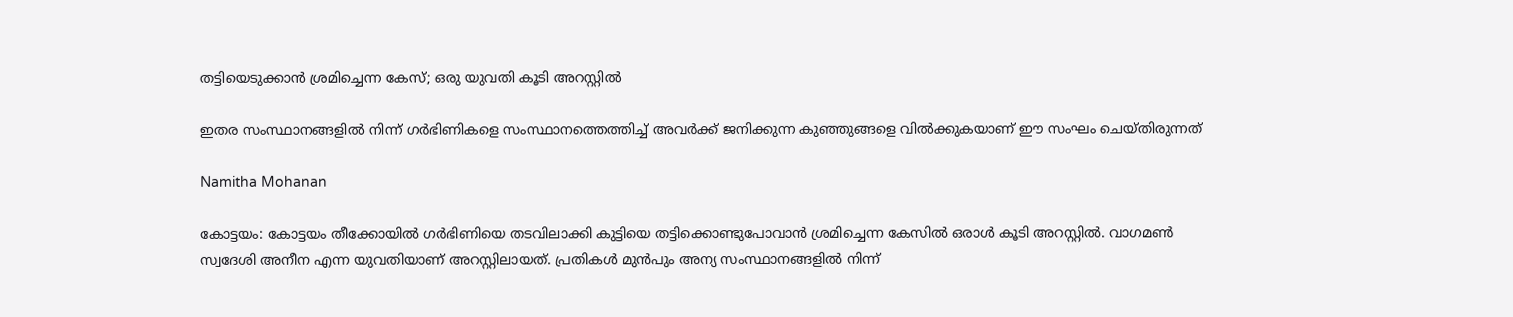തട്ടിയെടുക്കാൻ ശ്രമിച്ചെന്ന കേസ്; ഒരു യുവതി കൂടി അറസ്റ്റിൽ

ഇതര സംസ്ഥാനങ്ങളിൽ നിന്ന് ഗർഭിണികളെ സംസ്ഥാനത്തെത്തിച്ച് അവർക്ക് ജനിക്കുന്ന കുഞ്ഞുങ്ങളെ വിൽക്കുകയാണ് ഈ സംഘം ചെയ്തിരുന്നത്

Namitha Mohanan

കോട്ടയം: കോട്ടയം തീക്കോയിൽ ഗർഭിണിയെ തടവിലാക്കി കുട്ടിയെ തട്ടിക്കൊണ്ടുപോവാൻ ശ്രമിച്ചെന്ന കേസിൽ ഒരാൾ‌ കൂടി അറസ്റ്റിൽ‌. വാഗമൺ സ്വദേശി അനീന എന്ന യുവതിയാണ് അറസ്റ്റിലായത്. പ്രതികൾ മുൻപും അന്യ സംസ്ഥാനങ്ങളിൽ നിന്ന്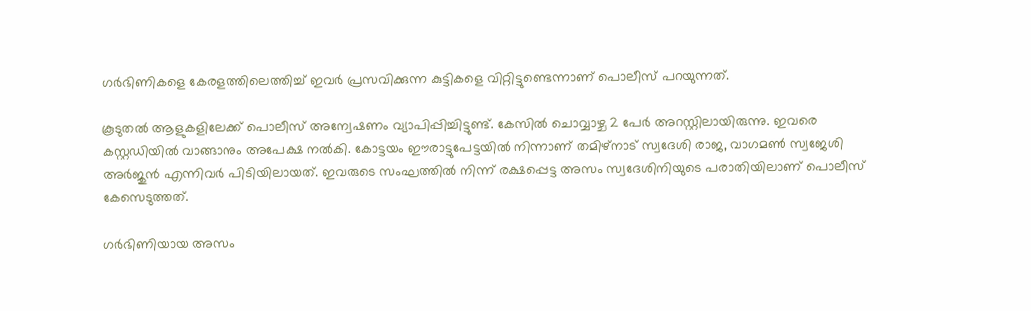ഗർഭിണികളെ കേരളത്തിലെത്തിച്ച് ഇവർ പ്രസവിക്കുന്ന കുട്ടികളെ വിറ്റിട്ടുണ്ടെന്നാണ് പൊലീസ് പറയുന്നത്.

കൂടുതൽ ആളുകളിലേക്ക് പൊലീസ് അന്വേഷണം വ്യാപിപ്പിച്ചിട്ടുണ്ട്. കേസിൽ ചൊവ്വാഴ്ച 2 പേർ അറസ്റ്റിലായിരുന്നു. ഇവരെ കസ്റ്റ‍ഡിയിൽ വാങ്ങാനും അപേക്ഷ നൽകി. കോട്ടയം ഈരാട്ടുപേട്ടയിൽ നിന്നാണ് തമിഴ്നാട് സ്വദേശി രാജ, വാഗമൺ സ്വജേശി അർജുൻ എന്നിവർ പിടിയിലായത്. ഇവരുടെ സംഘത്തിൽ നിന്ന് രക്ഷപ്പെട്ട അസം സ്വദേശിനിയുടെ പരാതിയിലാണ് പൊലീസ് കേസെടുത്തത്.

ഗർഭിണിയായ അസം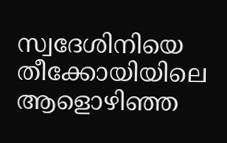സ്വദേശിനിയെ തീക്കോയിയിലെ ആളൊഴിഞ്ഞ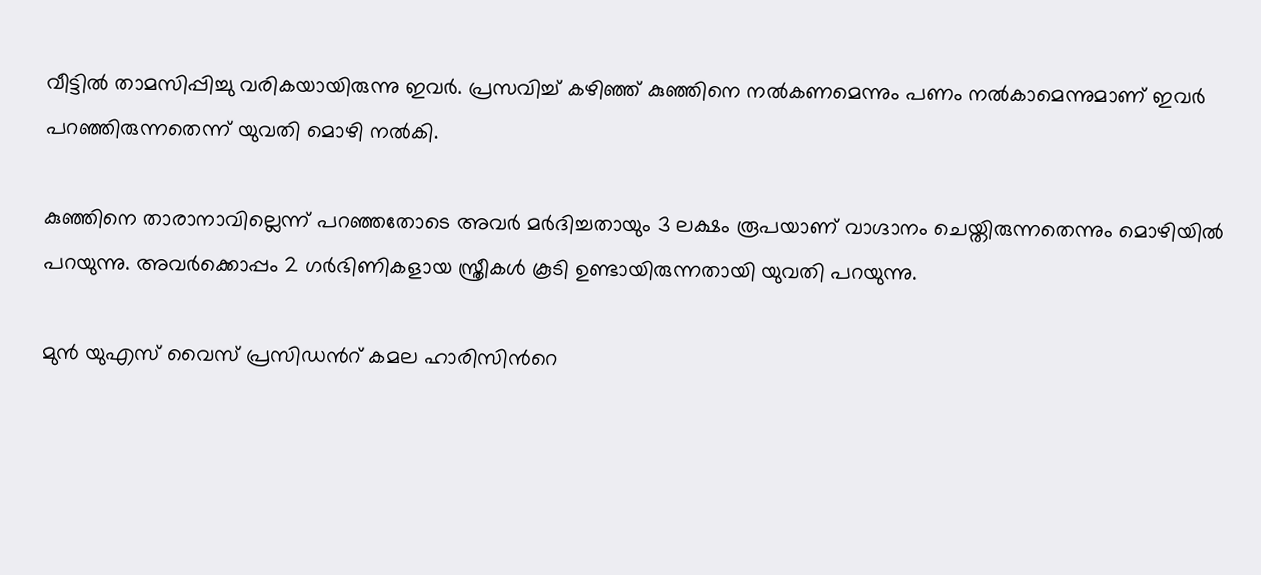വീട്ടിൽ താമസിപ്പിച്ചു വരികയായിരുന്നു ഇവർ. പ്രസവിച്ച് കഴിഞ്ഞ് കുഞ്ഞിനെ നൽകണമെന്നും പണം നൽകാമെന്നുമാണ് ഇവർ പറഞ്ഞിരുന്നതെന്ന് യുവതി മൊഴി നൽകി.

കുഞ്ഞിനെ താരാനാവില്ലെന്ന് പറഞ്ഞതോടെ അവർ മർദിച്ചതായും 3 ലക്ഷം രൂപയാണ് വാഗ്ദാനം ചെയ്തിരുന്നതെന്നും മൊഴിയിൽ പറയുന്നു. അവർക്കൊപ്പം 2 ഗർഭിണികളായ സ്ത്രീകൾ കൂടി ഉണ്ടായിരുന്നതായി യുവതി പറയുന്നു.

മുൻ യുഎസ് വൈസ് പ്രസിഡന്‍റ് കമല ഹാരിസിന്‍റെ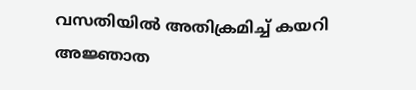വസതിയിൽ അതിക്രമിച്ച് കയറി അജ്ഞാത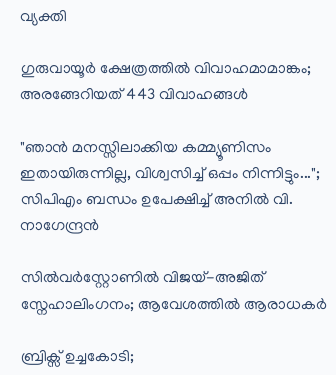വ്യക്തി

ഗുരുവായൂർ ക്ഷേത്രത്തിൽ വിവാഹമാമാങ്കം; അരങ്ങേറിയത് 443 വിവാഹങ്ങൾ

"ഞാൻ മനസ്സിലാക്കിയ കമ്മ്യൂണിസം ഇതായിരുന്നില്ല, വിശ്വസിച്ച് ഒപ്പം നിന്നിട്ടും..."; സിപിഎം ബന്ധം ഉപേക്ഷിച്ച് അനിൽ വി. നാഗേന്ദ്രൻ

സിൽവർസ്റ്റോണിൽ വിജയ്-അജിത് സ്നേഹാലിംഗനം; ആവേശത്തിൽ ആരാധകർ

ബ്രിക്സ് ഉച്ചകോടി;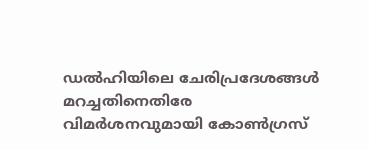ഡൽഹിയിലെ ചേരിപ്രദേശങ്ങൾ മറച്ചതിനെതിരേ വിമർശനവുമായി കോൺഗ്രസ്